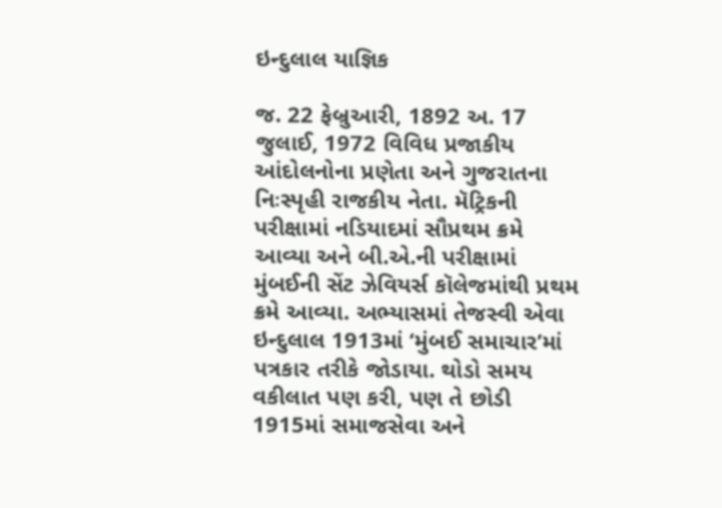ઇન્દુલાલ યાજ્ઞિક

જ. 22 ફેબ્રુઆરી, 1892 અ. 17 જુલાઈ, 1972 વિવિધ પ્રજાકીય આંદોલનોના પ્રણેતા અને ગુજરાતના નિઃસ્પૃહી રાજકીય નેતા. મૅટ્રિકની પરીક્ષામાં નડિયાદમાં સૌપ્રથમ ક્રમે આવ્યા અને બી.એ.ની પરીક્ષામાં મુંબઈની સેંટ ઝેવિયર્સ કૉલેજમાંથી પ્રથમ ક્રમે આવ્યા. અભ્યાસમાં તેજસ્વી એવા ઇન્દુલાલ 1913માં ‘મુંબઈ સમાચાર’માં પત્રકાર તરીકે જોડાયા. થોડો સમય વકીલાત પણ કરી, પણ તે છોડી 1915માં સમાજસેવા અને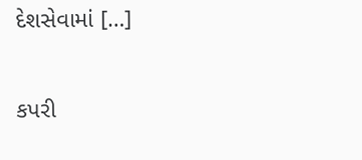દેશસેવામાં […]

કપરી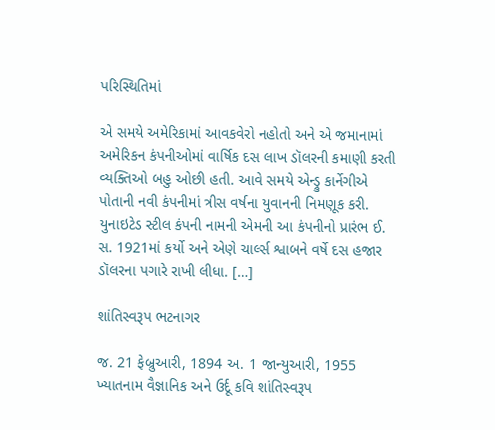પરિસ્થિતિમાં

એ સમયે અમેરિકામાં આવકવેરો નહોતો અને એ જમાનામાં અમેરિકન કંપનીઓમાં વાર્ષિક દસ લાખ ડૉલરની કમાણી કરતી વ્યક્તિઓ બહુ ઓછી હતી. આવે સમયે એન્ડ્રુ કાર્નેગીએ પોતાની નવી કંપનીમાં ત્રીસ વર્ષના યુવાનની નિમણૂક કરી. યુનાઇટેડ સ્ટીલ કંપની નામની એમની આ કંપનીનો પ્રારંભ ઈ. સ. 1921માં કર્યો અને એણે ચાર્લ્સ શ્વાબને વર્ષે દસ હજાર ડૉલરના પગારે રાખી લીધા. […]

શાંતિસ્વરૂપ ભટનાગર

જ. 21 ફેબ્રુઆરી, 1894 અ. 1 જાન્યુઆરી, 1955 ખ્યાતનામ વૈજ્ઞાનિક અને ઉર્દૂ કવિ શાંતિસ્વરૂપ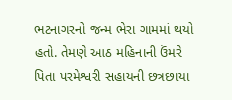ભટનાગરનો જન્મ ભેરા ગામમાં થયો હતો. તેમણે આઠ મહિનાની ઉંમરે પિતા પરમેશ્વરી સહાયની છત્રછાયા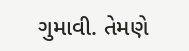ગુમાવી. તેમણે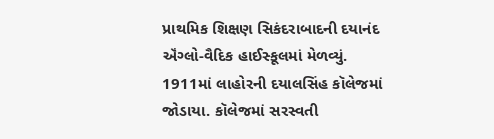પ્રાથમિક શિક્ષણ સિકંદરાબાદની દયાનંદ ઍંગ્લો-વૈદિક હાઈસ્કૂલમાં મેળવ્યું. 1911માં લાહોરની દયાલસિંહ કૉલેજમાં જોડાયા. કૉલેજમાં સરસ્વતી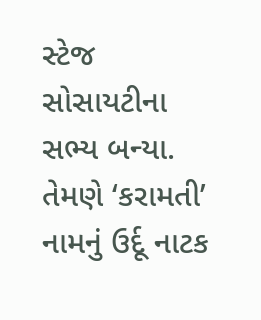સ્ટેજ સોસાયટીના સભ્ય બન્યા. તેમણે ‘કરામતી’ નામનું ઉર્દૂ નાટક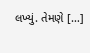લખ્યું. તેમણે […]